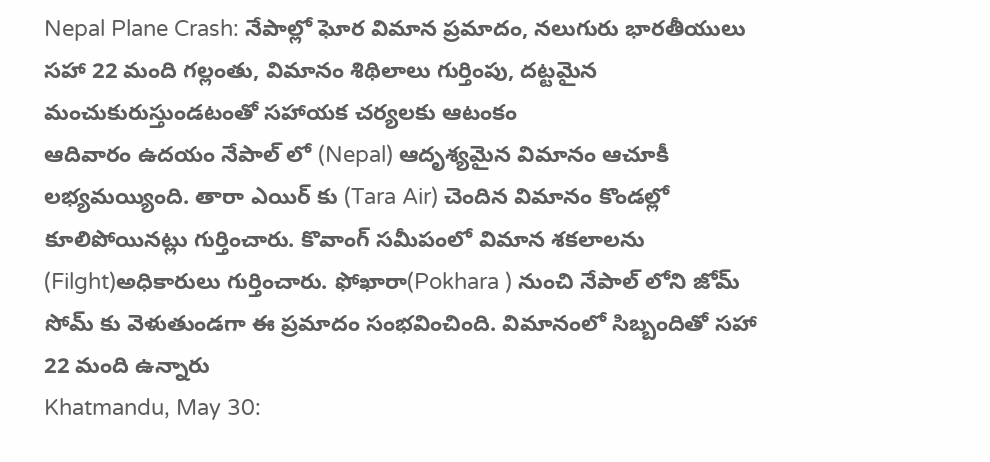Nepal Plane Crash: నేపాల్లో ఘోర విమాన ప్రమాదం, నలుగురు భారతీయులు సహా 22 మంది గల్లంతు, విమానం శిథిలాలు గుర్తింపు, దట్టమైన మంచుకురుస్తుండటంతో సహాయక చర్యలకు ఆటంకం
ఆదివారం ఉదయం నేపాల్ లో (Nepal) ఆదృశ్యమైన విమానం ఆచూకీ లభ్యమయ్యింది. తారా ఎయిర్ కు (Tara Air) చెందిన విమానం కొండల్లో కూలిపోయినట్లు గుర్తించారు. కొవాంగ్ సమీపంలో విమాన శకలాలను (Filght)అధికారులు గుర్తించారు. ఫోఖారా(Pokhara ) నుంచి నేపాల్ లోని జోమ్ సోమ్ కు వెళుతుండగా ఈ ప్రమాదం సంభవించింది. విమానంలో సిబ్బందితో సహా 22 మంది ఉన్నారు
Khatmandu, May 30: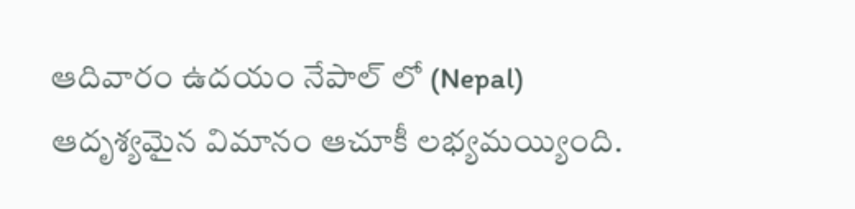ఆదివారం ఉదయం నేపాల్ లో (Nepal) ఆదృశ్యమైన విమానం ఆచూకీ లభ్యమయ్యింది.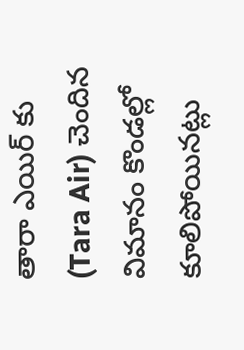తారా ఎయిర్ కు (Tara Air) చెందిన విమానం కొండల్లో కూలిపోయినట్లు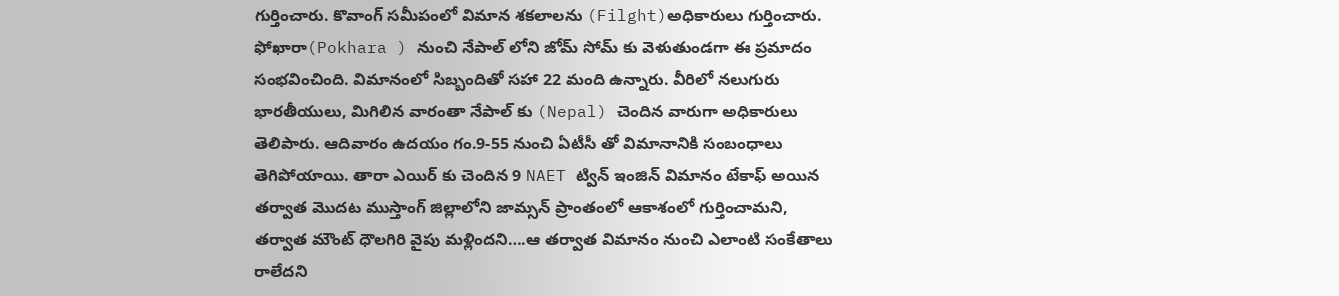గుర్తించారు. కొవాంగ్ సమీపంలో విమాన శకలాలను (Filght)అధికారులు గుర్తించారు. ఫోఖారా(Pokhara ) నుంచి నేపాల్ లోని జోమ్ సోమ్ కు వెళుతుండగా ఈ ప్రమాదం సంభవించింది. విమానంలో సిబ్బందితో సహా 22 మంది ఉన్నారు. వీరిలో నలుగురు భారతీయులు, మిగిలిన వారంతా నేపాల్ కు (Nepal) చెందిన వారుగా అధికారులు తెలిపారు. ఆదివారం ఉదయం గం.9-55 నుంచి ఏటీసీ తో విమానానికి సంబంధాలు తెగిపోయాయి. తారా ఎయిర్ కు చెందిన 9 NAET ట్విన్ ఇంజిన్ విమానం టేకాఫ్ అయిన తర్వాత మొదట ముస్తాంగ్ జిల్లాలోని జామ్సన్ ప్రాంతంలో ఆకాశంలో గుర్తించామని, తర్వాత మౌంట్ ధౌలగిరి వైపు మళ్లిందని….ఆ తర్వాత విమానం నుంచి ఎలాంటి సంకేతాలు రాలేదని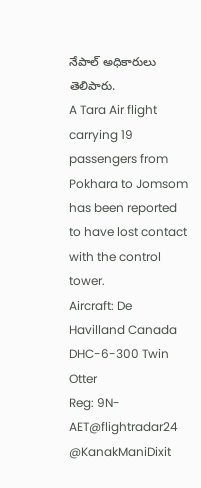నేపాల్ అధికారులు తెలిపారు.
A Tara Air flight carrying 19 passengers from Pokhara to Jomsom has been reported to have lost contact with the control tower.
Aircraft: De Havilland Canada DHC-6-300 Twin Otter
Reg: 9N-AET@flightradar24 @KanakManiDixit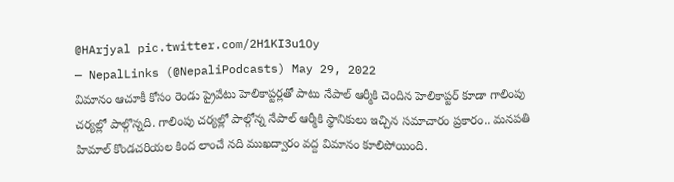@HArjyal pic.twitter.com/2H1KI3u1Oy
— NepalLinks (@NepaliPodcasts) May 29, 2022
విమానం ఆచూకీ కోసం రెండు ప్రైవేటు హెలికాప్టర్లతో పాటు నేపాల్ ఆర్మీకి చెందిన హెలికాప్టర్ కూడా గాలింపు చర్యల్లో పాల్గొన్నది. గాలింపు చర్యల్లో పాల్గోన్న నేపాల్ ఆర్మీకి స్థానికులు ఇచ్చిన సమాచారం ప్రకారం.. మనపతి హిమాల్ కొండచరియల కింద లాంచే నది ముఖద్వారం వద్ద విమానం కూలిపోయింది.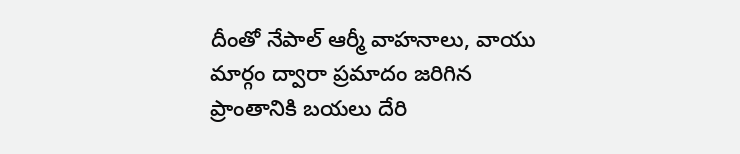దీంతో నేపాల్ ఆర్మీ వాహనాలు, వాయు మార్గం ద్వారా ప్రమాదం జరిగిన ప్రాంతానికి బయలు దేరి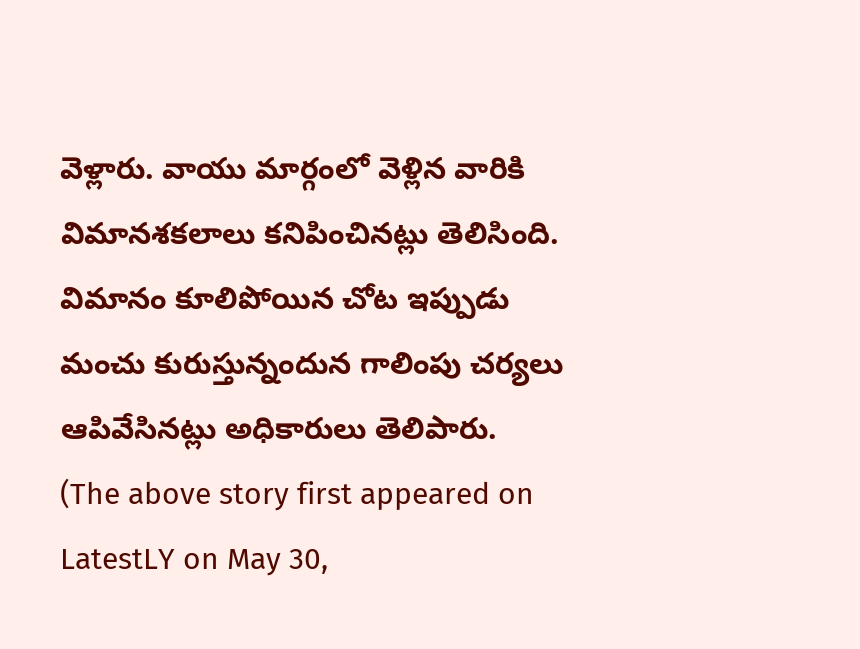వెళ్లారు. వాయు మార్గంలో వెళ్లిన వారికి విమానశకలాలు కనిపించినట్లు తెలిసింది. విమానం కూలిపోయిన చోట ఇప్పుడు మంచు కురుస్తున్నందున గాలింపు చర్యలు ఆపివేసినట్లు అధికారులు తెలిపారు.
(The above story first appeared on LatestLY on May 30,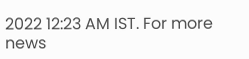2022 12:23 AM IST. For more news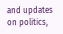and updates on politics,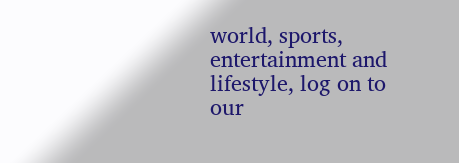world, sports, entertainment and lifestyle, log on to our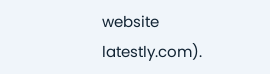website latestly.com).